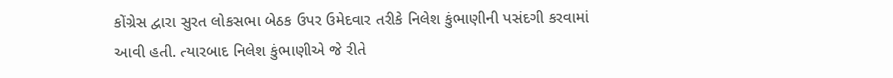કોંગ્રેસ દ્વારા સુરત લોકસભા બેઠક ઉપર ઉમેદવાર તરીકે નિલેશ કુંભાણીની પસંદગી કરવામાં આવી હતી. ત્યારબાદ નિલેશ કુંભાણીએ જે રીતે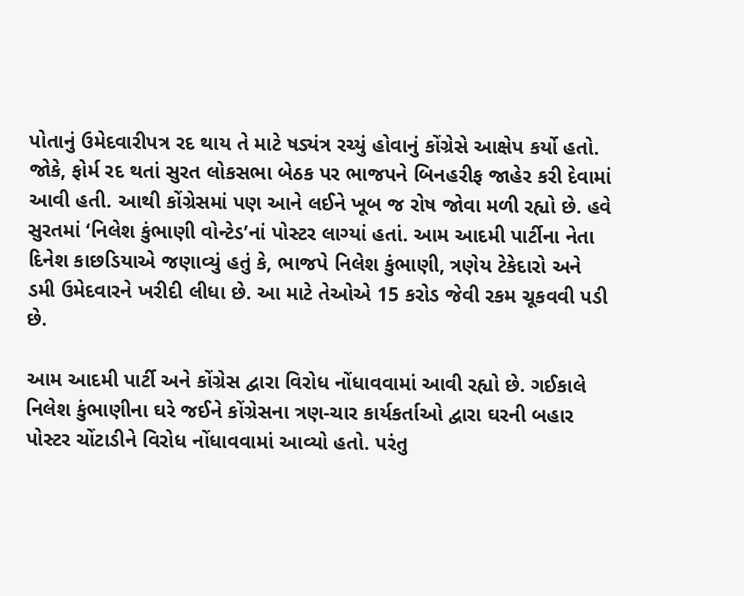પોતાનું ઉમેદવારીપત્ર રદ થાય તે માટે ષડ્યંત્ર રચ્યું હોવાનું કોંગ્રેસે આક્ષેપ કર્યો હતો. જોકે, ફોર્મ રદ થતાં સુરત લોકસભા બેઠક પર ભાજપને બિનહરીફ જાહેર કરી દેવામાં આવી હતી. આથી કોંગ્રેસમાં પણ આને લઈને ખૂબ જ રોષ જોવા મળી રહ્યો છે. હવે સુરતમાં ‘નિલેશ કુંભાણી વોન્ટેડ’નાં પોસ્ટર લાગ્યાં હતાં. આમ આદમી પાર્ટીના નેતા દિનેશ કાછડિયાએ જણાવ્યું હતું કે, ભાજપે નિલેશ કુંભાણી, ત્રણેય ટેકેદારો અને ડમી ઉમેદવારને ખરીદી લીધા છે. આ માટે તેઓએ 15 કરોડ જેવી રકમ ચૂકવવી પડી છે.

આમ આદમી પાર્ટી અને કોંગ્રેસ દ્વારા વિરોધ નોંધાવવામાં આવી રહ્યો છે. ગઈકાલે નિલેશ કુંભાણીના ઘરે જઈને કોંગ્રેસના ત્રણ-ચાર કાર્યકર્તાઓ દ્વારા ઘરની બહાર પોસ્ટર ચોંટાડીને વિરોધ નોંધાવવામાં આવ્યો હતો. પરંતુ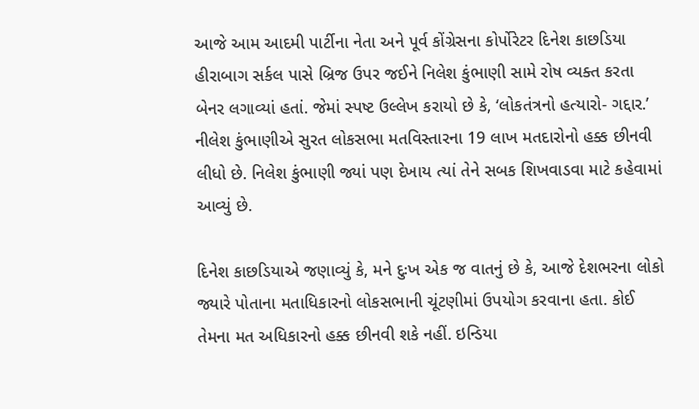આજે આમ આદમી પાર્ટીના નેતા અને પૂર્વ કોંગ્રેસના કોર્પોરેટર દિનેશ કાછડિયા હીરાબાગ સર્કલ પાસે બ્રિજ ઉપર જઈને નિલેશ કુંભાણી સામે રોષ વ્યક્ત કરતા બેનર લગાવ્યાં હતાં. જેમાં સ્પષ્ટ ઉલ્લેખ કરાયો છે કે, ‘લોકતંત્રનો હત્યારો- ગદ્દાર.’ નીલેશ કુંભાણીએ સુરત લોકસભા મતવિસ્તારના 19 લાખ મતદારોનો હક્ક છીનવી લીધો છે. નિલેશ કુંભાણી જ્યાં પણ દેખાય ત્યાં તેને સબક શિખવાડવા માટે કહેવામાં આવ્યું છે.

દિનેશ કાછડિયાએ જણાવ્યું કે, મને દુઃખ એક જ વાતનું છે કે, આજે દેશભરના લોકો જ્યારે પોતાના મતાધિકારનો લોકસભાની ચૂંટણીમાં ઉપયોગ કરવાના હતા. કોઈ તેમના મત અધિકારનો હક્ક છીનવી શકે નહીં. ઇન્ડિયા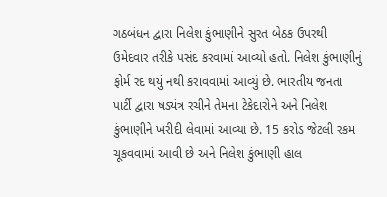ગઠબંધન દ્વારા નિલેશ કુંભાણીને સુરત બેઠક ઉપરથી ઉમેદવાર તરીકે પસંદ કરવામાં આવ્યો હતો. નિલેશ કુંભાણીનું ફોર્મ રદ થયું નથી કરાવવામાં આવ્યું છે. ભારતીય જનતા પાર્ટી દ્વારા ષડ્યંત્ર રચીને તેમના ટેકેદારોને અને નિલેશ કુંભાણીને ખરીદી લેવામાં આવ્યા છે. 15 કરોડ જેટલી રકમ ચૂકવવામાં આવી છે અને નિલેશ કુંભાણી હાલ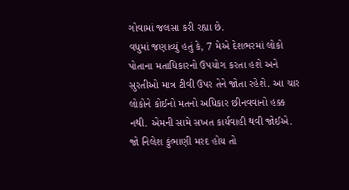ગોવામાં જલસા કરી રહ્યા છે.
વધુમાં જણાવ્યું હતું કે, 7 મેએ દેશભરમાં લોકો પોતાના મતાધિકારનો ઉપયોગ કરતા હશે અને સુરતીઓ માત્ર ટીવી ઉપર તેને જોતા રહેશે. આ ચાર લોકોને કોઈનો મતનો અધિકાર છીનવવાનો હક્ક નથી. એમની સામે સખત કાર્યવાહી થવી જોઈએ. જો નિલેશ કુંભાણી મરદ હોય તો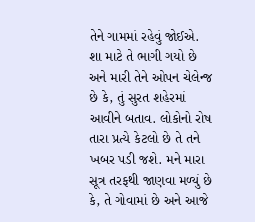તેને ગામમાં રહેવું જોઈએ. શા માટે તે ભાગી ગયો છે અને મારી તેને ઓપન ચેલેન્જ છે કે, તું સુરત શહેરમાં આવીને બતાવ. લોકોનો રોષ તારા પ્રત્યે કેટલો છે તે તને ખબર પડી જશે. મને મારા સૂત્ર તરફથી જાણવા મળ્યું છે કે, તે ગોવામાં છે અને આજે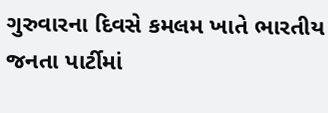ગુરુવારના દિવસે કમલમ ખાતે ભારતીય જનતા પાર્ટીમાં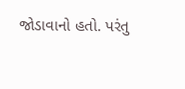જોડાવાનો હતો. પરંતુ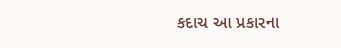કદાચ આ પ્રકારના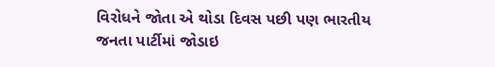વિરોધને જોતા એ થોડા દિવસ પછી પણ ભારતીય જનતા પાર્ટીમાં જોડાઇ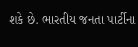શકે છે. ભારતીય જનતા પાર્ટીના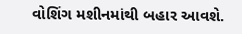વોશિંગ મશીનમાંથી બહાર આવશે.